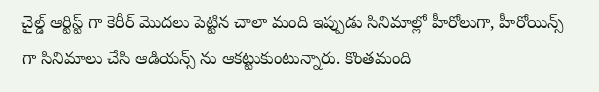చైల్డ్ ఆర్టిస్ట్ గా కెరీర్ మొదలు పెట్టిన చాలా మంది ఇప్పుడు సినిమాల్లో హీరోలుగా, హీరోయిన్స్ గా సినిమాలు చేసి ఆడియన్స్ ను ఆకట్టుకుంటున్నారు. కొంతమంది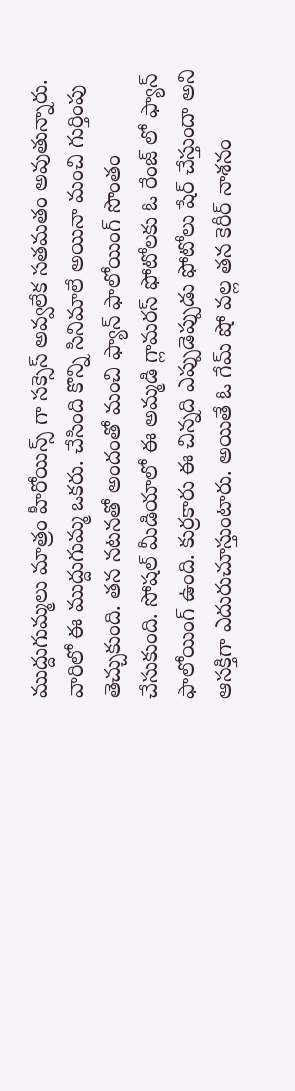ముద్దుగుమ్మలు మాత్రం హీరోయిన్స్ గా సక్సెస్ అవ్వలేక సతమతం అవుతున్నారు. వారిలో ఈ ముద్దుగుమ్మ ఒకరు. చేసింది కొన్ని సినిమాలే అయినా మంచి గుర్తింపు తెచ్చుకుంది. తన నటనతో అందంతో మంచి ఫ్యాన్ ఫాలోయింగ్ సొంతం చేసుకుంది. సోషల్ మీడియాలో ఈ అమ్మడి గ్లామరస్ ఫోటోలకు ఓ రేంజ్ లో ఫ్యాన్ ఫాలోయింగ్ ఉంది. కుర్రకారు ఈ చిన్నది ఎప్పుడెప్పుడు ఫోటోలు షేర్ చేస్తుందా అని ఆసక్తిగా ఎదురుచూస్తుంటారు. అయితే ఓ గేమ్ షో వల్ల తన కెరీర్ నాశనం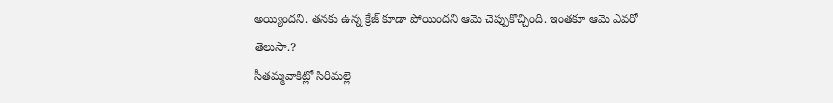అయ్యిందని. తనకు ఉన్న క్రేజ్ కూడా పోయిందని ఆమె చెప్పుకొచ్చింది. ఇంతకూ ఆమె ఎవరో తెలుసా.?
సీతమ్మవాకిట్లో సిరిమల్లె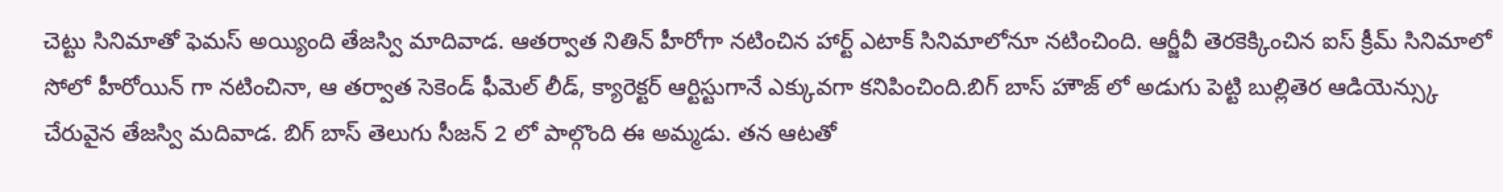చెట్టు సినిమాతో ఫెమస్ అయ్యింది తేజస్వి మాదివాడ. ఆతర్వాత నితిన్ హీరోగా నటించిన హార్ట్ ఎటాక్ సినిమాలోనూ నటించింది. ఆర్జీవీ తెరకెక్కించిన ఐస్ క్రీమ్ సినిమాలో సోలో హీరోయిన్ గా నటించినా, ఆ తర్వాత సెకెండ్ ఫీమెల్ లీడ్, క్యారెక్టర్ ఆర్టిస్టుగానే ఎక్కువగా కనిపించింది.బిగ్ బాస్ హౌజ్ లో అడుగు పెట్టి బుల్లితెర ఆడియెన్స్కు చేరువైన తేజస్వి మదివాడ. బిగ్ బాస్ తెలుగు సీజన్ 2 లో పాల్గొంది ఈ అమ్మడు. తన ఆటతో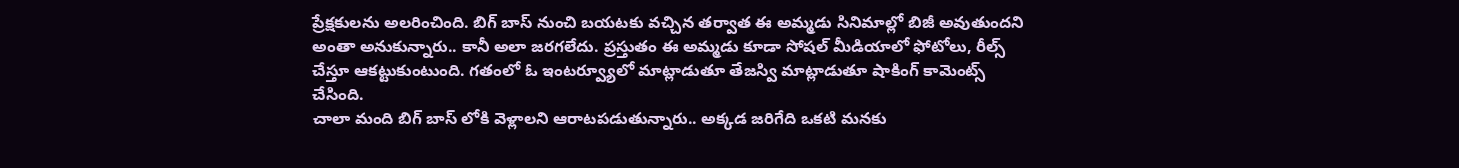ప్రేక్షకులను అలరించింది. బిగ్ బాస్ నుంచి బయటకు వచ్చిన తర్వాత ఈ అమ్మడు సినిమాల్లో బిజీ అవుతుందని అంతా అనుకున్నారు.. కానీ అలా జరగలేదు. ప్రస్తుతం ఈ అమ్మడు కూడా సోషల్ మీడియాలో ఫోటోలు, రీల్స్ చేస్తూ ఆకట్టుకుంటుంది. గతంలో ఓ ఇంటర్వ్యూలో మాట్లాడుతూ తేజస్వి మాట్లాడుతూ షాకింగ్ కామెంట్స్ చేసింది.
చాలా మంది బిగ్ బాస్ లోకి వెళ్లాలని ఆరాటపడుతున్నారు.. అక్కడ జరిగేది ఒకటి మనకు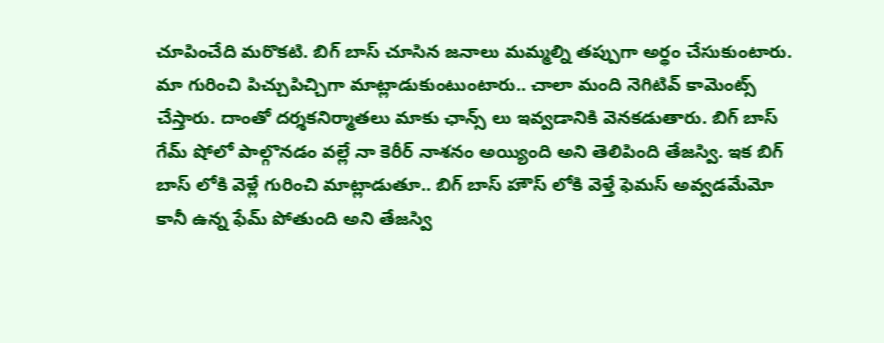చూపించేది మరొకటి. బిగ్ బాస్ చూసిన జనాలు మమ్మల్ని తప్పుగా అర్థం చేసుకుంటారు. మా గురించి పిచ్చుపిచ్చిగా మాట్లాడుకుంటుంటారు.. చాలా మంది నెగిటివ్ కామెంట్స్ చేస్తారు. దాంతో దర్శకనిర్మాతలు మాకు ఛాన్స్ లు ఇవ్వడానికి వెనకడుతారు. బిగ్ బాస్ గేమ్ షోలో పాల్గొనడం వల్లే నా కెరీర్ నాశనం అయ్యింది అని తెలిపింది తేజస్వి. ఇక బిగ్ బాస్ లోకి వెళ్లే గురించి మాట్లాడుతూ.. బిగ్ బాస్ హౌస్ లోకి వెళ్తే ఫెమస్ అవ్వడమేమో కానీ ఉన్న ఫేమ్ పోతుంది అని తేజస్వి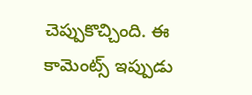చెప్పుకొచ్చింది. ఈ కామెంట్స్ ఇప్పుడు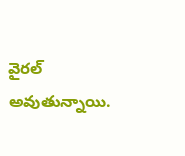వైరల్ అవుతున్నాయి.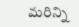మరిన్ని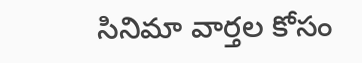సినిమా వార్తల కోసం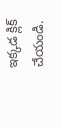ఇక్కడ క్లిక్ చేయండి.